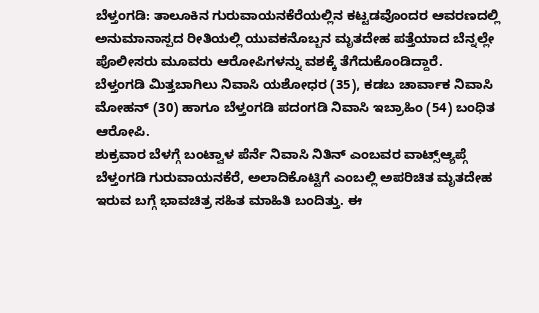ಬೆಳ್ತಂಗಡಿ: ತಾಲೂಕಿನ ಗುರುವಾಯನಕೆರೆಯಲ್ಲಿನ ಕಟ್ಟಡವೊಂದರ ಆವರಣದಲ್ಲಿ ಅನುಮಾನಾಸ್ಪದ ರೀತಿಯಲ್ಲಿ ಯುವಕನೊಬ್ಬನ ಮೃತದೇಹ ಪತ್ತೆಯಾದ ಬೆನ್ನಲ್ಲೇ ಪೊಲೀಸರು ಮೂವರು ಆರೋಪಿಗಳನ್ನು ವಶಕ್ಕೆ ತೆಗೆದುಕೊಂಡಿದ್ದಾರೆ.
ಬೆಳ್ತಂಗಡಿ ಮಿತ್ತಬಾಗಿಲು ನಿವಾಸಿ ಯಶೋಧರ (35), ಕಡಬ ಚಾರ್ವಾಕ ನಿವಾಸಿ ಮೋಹನ್ (30) ಹಾಗೂ ಬೆಳ್ತಂಗಡಿ ಪದಂಗಡಿ ನಿವಾಸಿ ಇಬ್ರಾಹಿಂ (54) ಬಂಧಿತ ಆರೋಪಿ.
ಶುಕ್ರವಾರ ಬೆಳಗ್ಗೆ ಬಂಟ್ವಾಳ ಪೆರ್ನೆ ನಿವಾಸಿ ನಿತಿನ್ ಎಂಬವರ ವಾಟ್ಸ್ಆ್ಯಪ್ಗೆ ಬೆಳ್ತಂಗಡಿ ಗುರುವಾಯನಕೆರೆ, ಅಲಾದಿಕೊಟ್ಟಿಗೆ ಎಂಬಲ್ಲಿ ಅಪರಿಚಿತ ಮೃತದೇಹ ಇರುವ ಬಗ್ಗೆ ಭಾವಚಿತ್ರ ಸಹಿತ ಮಾಹಿತಿ ಬಂದಿತ್ತು. ಈ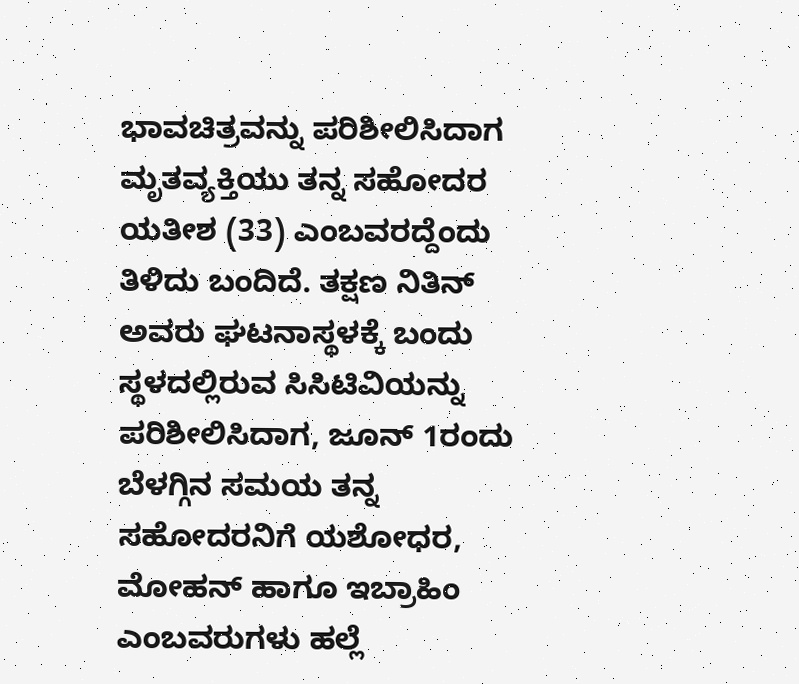ಭಾವಚಿತ್ರವನ್ನು ಪರಿಶೀಲಿಸಿದಾಗ ಮೃತವ್ಯಕ್ತಿಯು ತನ್ನ ಸಹೋದರ ಯತೀಶ (33) ಎಂಬವರದ್ದೆಂದು ತಿಳಿದು ಬಂದಿದೆ. ತಕ್ಷಣ ನಿತಿನ್ ಅವರು ಘಟನಾಸ್ಥಳಕ್ಕೆ ಬಂದು ಸ್ಥಳದಲ್ಲಿರುವ ಸಿಸಿಟಿವಿಯನ್ನು ಪರಿಶೀಲಿಸಿದಾಗ, ಜೂನ್ 1ರಂದು ಬೆಳಗ್ಗಿನ ಸಮಯ ತನ್ನ ಸಹೋದರನಿಗೆ ಯಶೋಧರ, ಮೋಹನ್ ಹಾಗೂ ಇಬ್ರಾಹಿಂ ಎಂಬವರುಗಳು ಹಲ್ಲೆ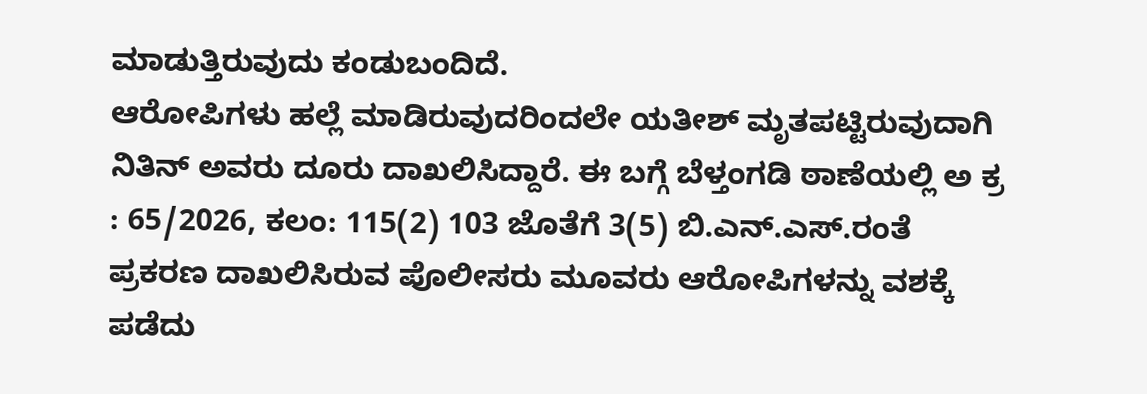ಮಾಡುತ್ತಿರುವುದು ಕಂಡುಬಂದಿದೆ.
ಆರೋಪಿಗಳು ಹಲ್ಲೆ ಮಾಡಿರುವುದರಿಂದಲೇ ಯತೀಶ್ ಮೃತಪಟ್ಟಿರುವುದಾಗಿ ನಿತಿನ್ ಅವರು ದೂರು ದಾಖಲಿಸಿದ್ದಾರೆ. ಈ ಬಗ್ಗೆ ಬೆಳ್ತಂಗಡಿ ಠಾಣೆಯಲ್ಲಿ ಅ ಕ್ರ : 65/2026, ಕಲಂ: 115(2) 103 ಜೊತೆಗೆ 3(5) ಬಿ.ಎನ್.ಎಸ್.ರಂತೆ ಪ್ರಕರಣ ದಾಖಲಿಸಿರುವ ಪೊಲೀಸರು ಮೂವರು ಆರೋಪಿಗಳನ್ನು ವಶಕ್ಕೆ ಪಡೆದು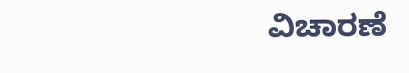ವಿಚಾರಣೆ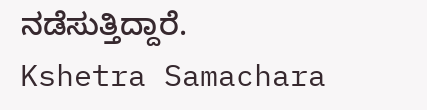ನಡೆಸುತ್ತಿದ್ದಾರೆ.
Kshetra Samachara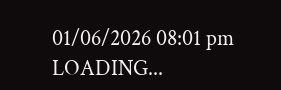01/06/2026 08:01 pm
LOADING...